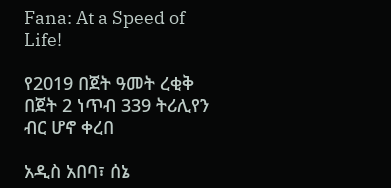Fana: At a Speed of Life!

የ2019 በጀት ዓመት ረቂቅ በጀት 2 ነጥብ 339 ትሪሊየን ብር ሆኖ ቀረበ

አዲስ አበባ፣ ሰኔ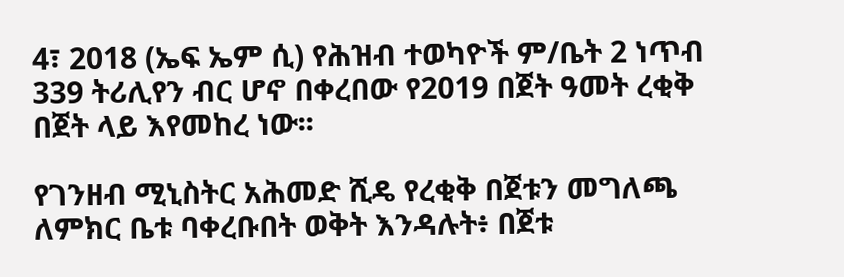4፣ 2018 (ኤፍ ኤም ሲ) የሕዝብ ተወካዮች ም/ቤት 2 ነጥብ 339 ትሪሊየን ብር ሆኖ በቀረበው የ2019 በጀት ዓመት ረቂቅ በጀት ላይ እየመከረ ነው፡፡

የገንዘብ ሚኒስትር አሕመድ ሺዴ የረቂቅ በጀቱን መግለጫ ለምክር ቤቱ ባቀረቡበት ወቅት እንዳሉት፥ በጀቱ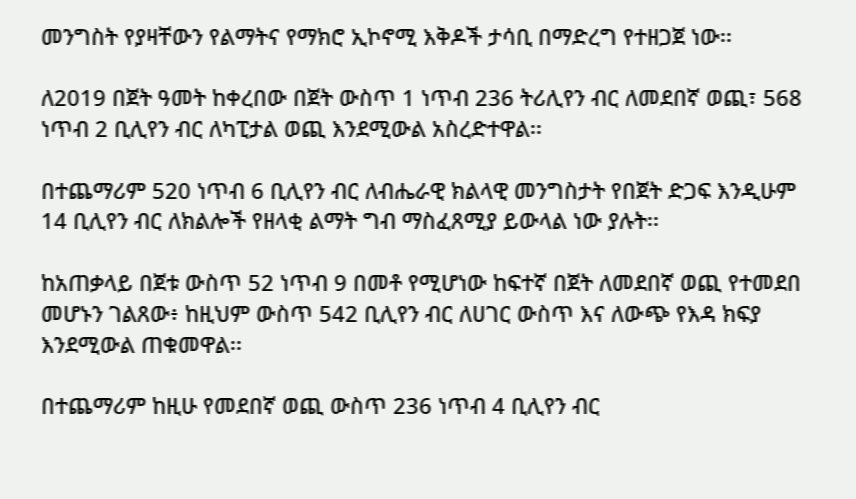መንግስት የያዛቸውን የልማትና የማክሮ ኢኮኖሚ እቅዶች ታሳቢ በማድረግ የተዘጋጀ ነው፡፡

ለ2019 በጀት ዓመት ከቀረበው በጀት ውስጥ 1 ነጥብ 236 ትሪሊየን ብር ለመደበኛ ወጪ፣ 568 ነጥብ 2 ቢሊየን ብር ለካፒታል ወጪ እንደሚውል አስረድተዋል፡፡

በተጨማሪም 520 ነጥብ 6 ቢሊየን ብር ለብሔራዊ ክልላዊ መንግስታት የበጀት ድጋፍ እንዲሁም 14 ቢሊየን ብር ለክልሎች የዘላቂ ልማት ግብ ማስፈጸሚያ ይውላል ነው ያሉት፡፡

ከአጠቃላይ በጀቱ ውስጥ 52 ነጥብ 9 በመቶ የሚሆነው ከፍተኛ በጀት ለመደበኛ ወጪ የተመደበ መሆኑን ገልጸው፥ ከዚህም ውስጥ 542 ቢሊየን ብር ለሀገር ውስጥ እና ለውጭ የእዳ ክፍያ እንደሚውል ጠቁመዋል፡፡

በተጨማሪም ከዚሁ የመደበኛ ወጪ ውስጥ 236 ነጥብ 4 ቢሊየን ብር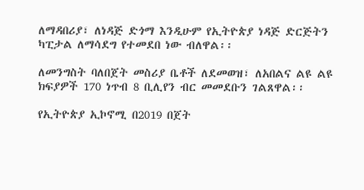ለማዳበሪያ፣ ለነዳጅ ድጎማ እንዲሁም የኢትዮጵያ ነዳጅ ድርጅትን ካፒታል ለማሳደግ የተመደበ ነው ብለዋል፡፡

ለመንግስት ባለበጀት መስሪያ ቤቶች ለደመወዝ፣ ለአበልና ልዩ ልዩ ክፍያዎች 170 ነጥብ 8 ቢሊየን ብር መመደቡን ገልጸዋል፡፡

የኢትዮጵያ ኢኮኖሚ በ2019 በጀት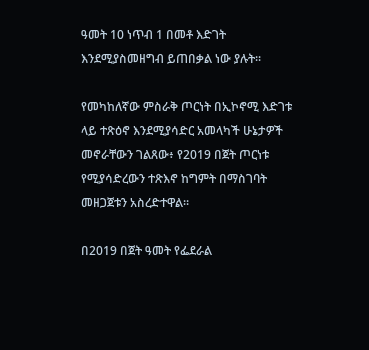ዓመት 10 ነጥብ 1 በመቶ እድገት እንደሚያስመዘግብ ይጠበቃል ነው ያሉት፡፡

የመካከለኛው ምስራቅ ጦርነት በኢኮኖሚ እድገቱ ላይ ተጽዕኖ እንደሚያሳድር አመላካች ሁኔታዎች መኖራቸውን ገልጸው፥ የ2019 በጀት ጦርነቱ የሚያሳድረውን ተጽእኖ ከግምት በማስገባት መዘጋጀቱን አስረድተዋል፡፡

በ2019 በጀት ዓመት የፌደራል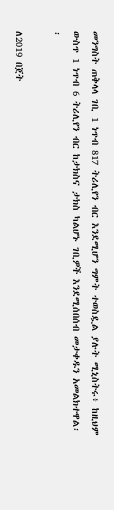መንግስት ጠቅላላ ገቢ 1 ነጥብ 817 ትሪሊየን ብር እንደሚሆን ግምት ተወስዷል ያሉት ሚኒስትሩ፥ ከዚህም ውስጥ 1 ነጥብ 6 ትሪሊየን ብር ከታክስና ታክስ ካልሆኑ ገቢዎች እንደሚሰበሰብ መታቀዱን አመልክተዋል፡፡

ለ2019 በጀት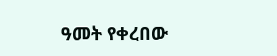ዓመት የቀረበው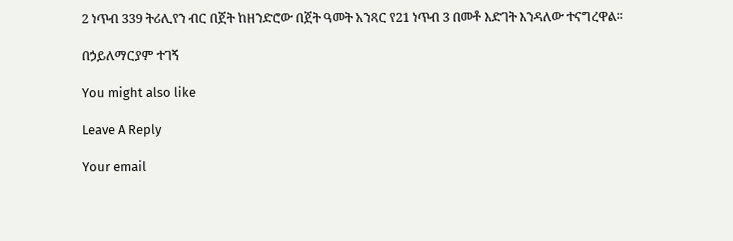2 ነጥብ 339 ትሪሊየን ብር በጀት ከዘንድሮው በጀት ዓመት አንጻር የ21 ነጥብ 3 በመቶ እድገት እንዳለው ተናግረዋል፡፡

በኃይለማርያም ተገኝ

You might also like

Leave A Reply

Your email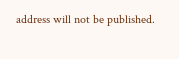address will not be published.